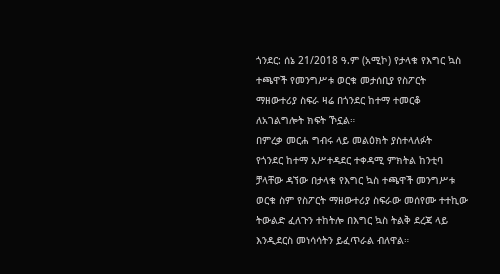ጎንደር: ሰኔ 21/2018 ዓ.ም (አሚኮ) የታላቁ የእግር ኳስ ተጫዋች የመንግሥቱ ወርቁ መታሰቢያ የስፖርት ማዘውተሪያ ስፍራ ዛሬ በጎንደር ከተማ ተመርቆ ለአገልግሎት ክፍት ኾኗል።
በምረቃ መርሐ ግብሩ ላይ መልዕክት ያስተላለፉት
የጎንደር ከተማ አሥተዳደር ተቀዳሚ ምክትል ከንቲባ ቻላቸው ዳኘው በታላቁ የእግር ኳስ ተጫዋች መንግሥቱ ወርቁ ስም የስፖርት ማዘውተሪያ ስፍራው መሰየሙ ተተኪው ትውልድ ፈለጉን ተከትሎ በእግር ኳስ ትልቅ ደረጃ ላይ እንዲደርስ መነሳሳትን ይፈጥራል ብለዋል።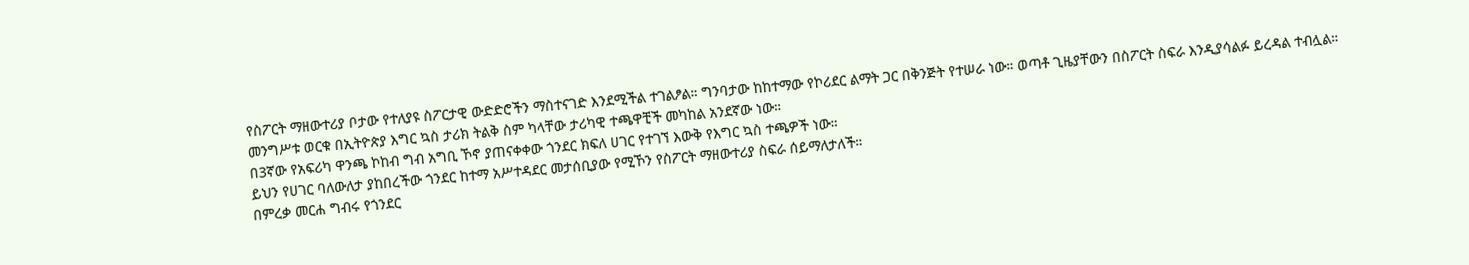የስፖርት ማዘውተሪያ ቦታው የተለያዩ ስፖርታዊ ውድድሮችን ማስተናገድ እንደሚችል ተገልፆል። ግንባታው ከከተማው የኮሪደር ልማት ጋር በቅንጅት የተሠራ ነው። ወጣቶ ጊዜያቸውን በስፖርት ስፍራ እንዲያሳልፉ ይረዳል ተብሏል።
መንግሥቱ ወርቁ በኢትዮጵያ እግር ኳስ ታሪክ ትልቅ ስም ካላቸው ታሪካዊ ተጫዋቺች መካከል አንደኛው ነው።
በ3ኛው የአፍሪካ ዋንጫ ኮከብ ግብ አግቢ ኾኖ ያጠናቀቀው ጎንደር ክፍለ ሀገር የተገኘ እውቅ የእግር ኳስ ተጫዎች ነው።
ይህን የሀገር ባለውለታ ያከበረችው ጎንደር ከተማ አሥተዳደር መታሰቢያው የሚኾን የስፖርት ማዘውተሪያ ስፍራ ሰይማለታለች።
በምረቃ መርሐ ግብሩ የጎንደር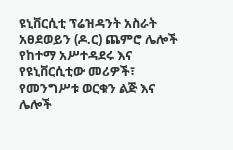ዩኒቨርሲቲ ፕሬዝዳንት አስራት አፀደወይን (ዶ.ር) ጨምሮ ሌሎች የከተማ አሥተዳደሩ እና የዩኒቨርሲቲው መሪዎች፣ የመንግሥቱ ወርቁን ልጅ እና ሌሎች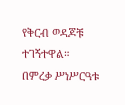የቅርብ ወዳጆቹ ተገኝተዋል።
በምረቃ ሥነሥርዓቱ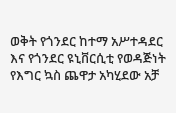ወቅት የጎንደር ከተማ አሥተዳደር እና የጎንደር ዩኒቨርሲቲ የወዳጅነት የእግር ኳስ ጨዋታ አካሂደው አቻ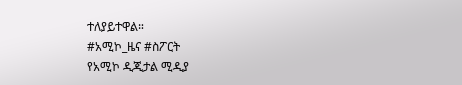ተለያይተዋል።
#አሚኮ_ዜና #ስፖርት
የአሚኮ ዲጂታል ሚዲያ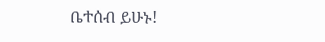ቤተሰብ ይሁኑ!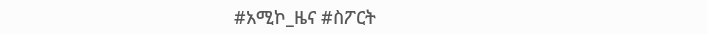#አሚኮ_ዜና #ስፖርት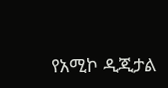የአሚኮ ዲጂታል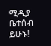ሚዲያ ቤተሰብ ይሁኑ!